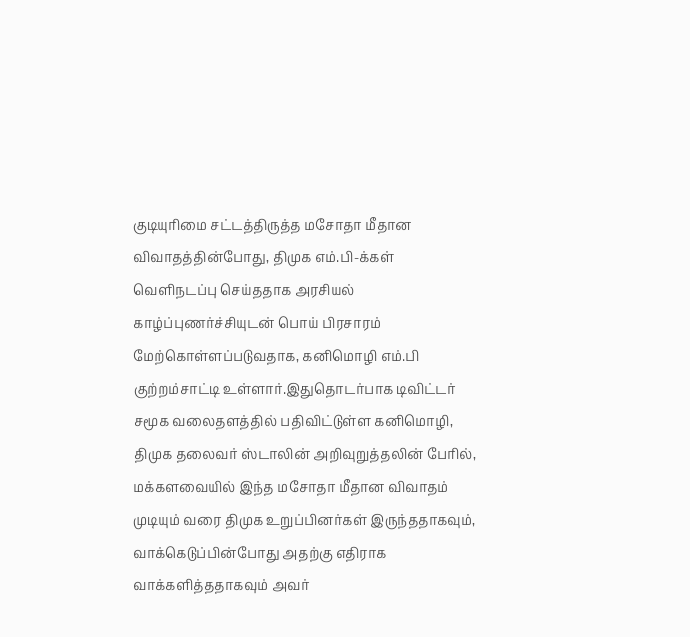குடியுரிமை சட்டத்திருத்த மசோதா மீதான விவாதத்தின்போது, திமுக எம்.பி-க்கள் வெளிநடப்பு செய்ததாக அரசியல் காழ்ப்புணர்ச்சியுடன் பொய் பிரசாரம் மேற்கொள்ளப்படுவதாக, கனிமொழி எம்.பி குற்றம்சாட்டி உள்ளார்.இதுதொடர்பாக டிவிட்டர் சமூக வலைதளத்தில் பதிவிட்டுள்ள கனிமொழி, திமுக தலைவர் ஸ்டாலின் அறிவுறுத்தலின் பேரில், மக்களவையில் இந்த மசோதா மீதான விவாதம் முடியும் வரை திமுக உறுப்பினர்கள் இருந்ததாகவும், வாக்கெடுப்பின்போது அதற்கு எதிராக வாக்களித்ததாகவும் அவர்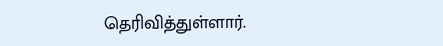தெரிவித்துள்ளார்.